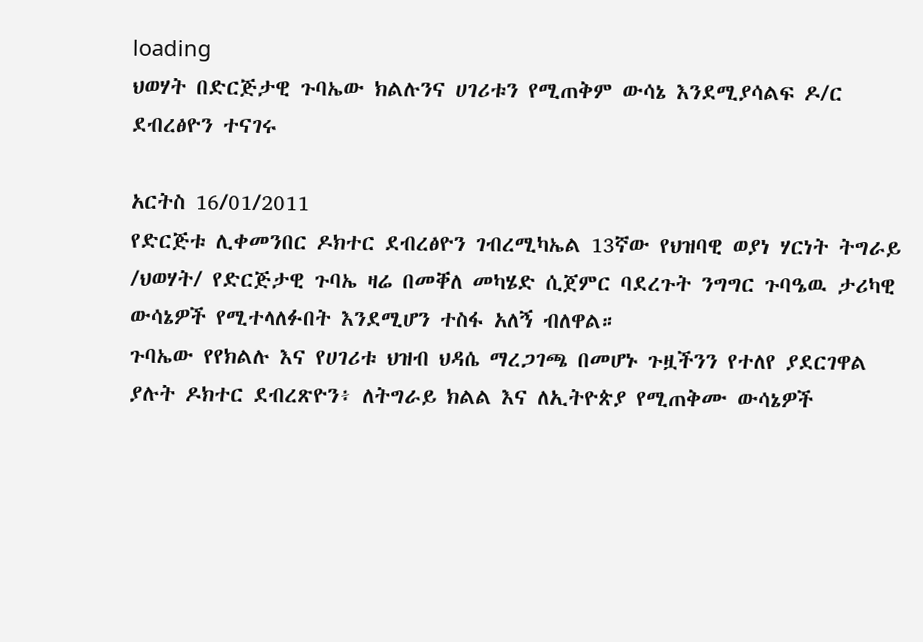loading
ህወሃት በድርጅታዊ ጉባኤው ክልሉንና ሀገሪቱን የሚጠቅም ውሳኔ እንደሚያሳልፍ ዶ/ር ደብረፅዮን ተናገሩ

አርትስ 16/01/2011
የድርጅቱ ሊቀመንበር ዶክተር ደብረፅዮን ገብረሚካኤል 13ኛው የህዝባዊ ወያነ ሃርነት ትግራይ /ህወሃት/ የድርጅታዊ ጉባኤ ዛሬ በመቐለ መካሄድ ሲጀምር ባደረጉት ንግግር ጉባዔዉ ታሪካዊ ውሳኔዎች የሚተላለፉበት እንደሚሆን ተስፋ አለኝ ብለዋል።
ጉባኤው የየክልሉ እና የሀገሪቱ ህዝብ ህዳሴ ማረጋገጫ በመሆኑ ጉዟችንን የተለየ ያደርገዋል ያሉት ዶክተር ደብረጽዮን፥ ለትግራይ ክልል እና ለኢትዮጵያ የሚጠቅሙ ውሳኔዎች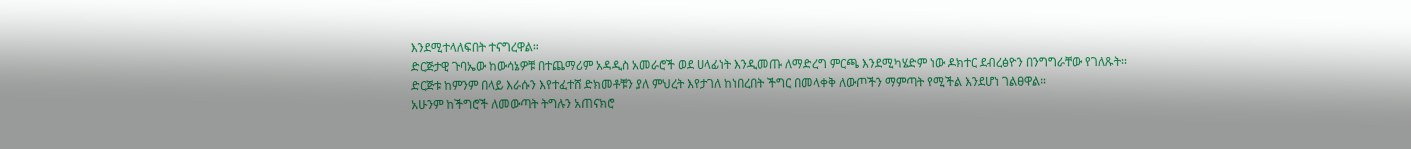እንደሚተላለፍበት ተናግረዋል።
ድርጅታዊ ጉባኤው ከውሳኔዎቹ በተጨማሪም አዳዲስ አመራሮች ወደ ሀላፊነት እንዲመጡ ለማድረግ ምርጫ እንደሚካሄድም ነው ዶክተር ደብረፅዮን በንግግራቸው የገለጹት፡፡
ድርጅቱ ከምንም በላይ እራሱን እየተፈተሸ ድክመቶቹን ያለ ምህረት እየታገለ ከነበረበት ችግር በመላቀቅ ለውጦችን ማምጣት የሚችል እንደሆነ ገልፀዋል።
አሁንም ከችግሮች ለመውጣት ትግሉን አጠናክሮ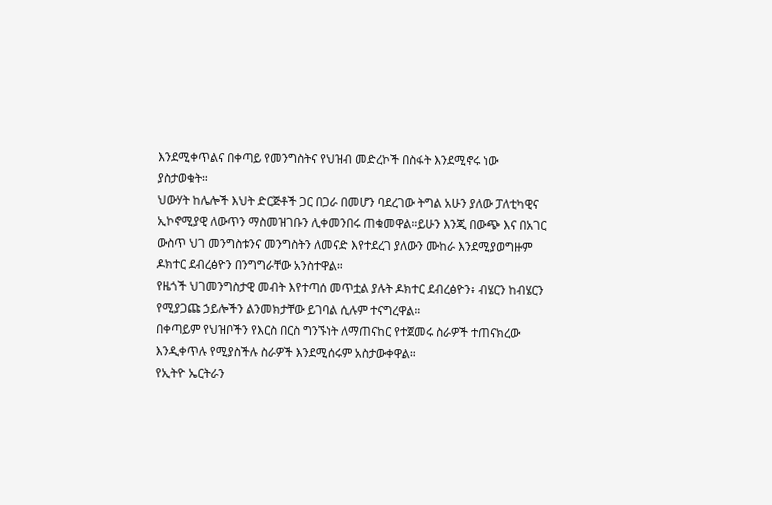እንደሚቀጥልና በቀጣይ የመንግስትና የህዝብ መድረኮች በስፋት እንደሚኖሩ ነው ያስታወቁት።
ህውሃት ከሌሎች እህት ድርጅቶች ጋር በጋራ በመሆን ባደረገው ትግል አሁን ያለው ፓለቲካዊና ኢኮኖሚያዊ ለውጥን ማስመዝገቡን ሊቀመንበሩ ጠቁመዋል።ይሁን እንጂ በውጭ እና በአገር ውስጥ ህገ መንግስቱንና መንግስትን ለመናድ እየተደረገ ያለውን ሙከራ እንደሚያወግዙም ዶክተር ደብረፅዮን በንግግራቸው አንስተዋል።
የዜጎች ህገመንግስታዊ መብት እየተጣሰ መጥቷል ያሉት ዶክተር ደብረፅዮን፥ ብሄርን ከብሄርን የሚያጋጩ ኃይሎችን ልንመክታቸው ይገባል ሲሉም ተናግረዋል።
በቀጣይም የህዝቦችን የእርስ በርስ ግንኙነት ለማጠናከር የተጀመሩ ስራዎች ተጠናክረው እንዲቀጥሉ የሚያስችሉ ስራዎች እንደሚሰሩም አስታውቀዋል።
የኢትዮ ኤርትራን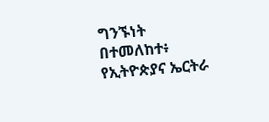ግንኙነት በተመለከተ፥ የኢትዮጵያና ኤርትራ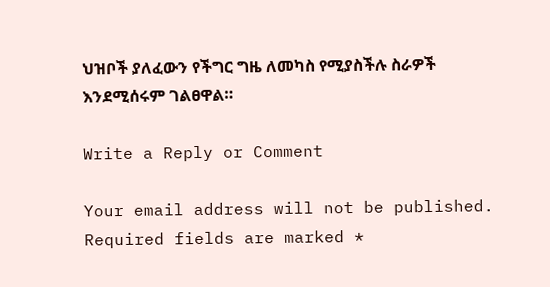ህዝቦች ያለፈውን የችግር ግዜ ለመካስ የሚያስችሉ ስራዎች እንደሚሰሩም ገልፀዋል።

Write a Reply or Comment

Your email address will not be published. Required fields are marked *